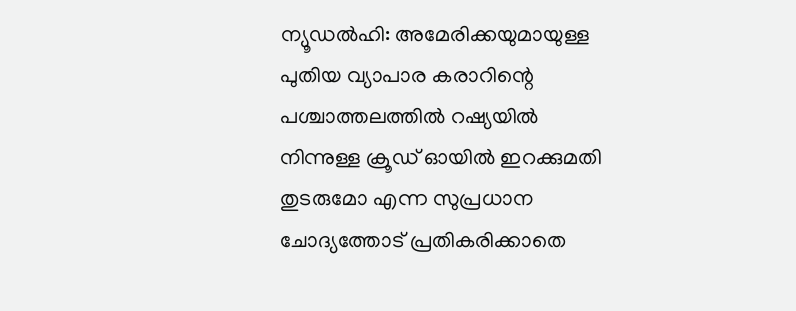ന്യൂഡൽഹി: അമേരിക്കയുമായുള്ള പുതിയ വ്യാപാര കരാറിന്റെ പശ്ചാത്തലത്തിൽ റഷ്യയിൽ നിന്നുള്ള ക്രൂഡ് ഓയിൽ ഇറക്കുമതി തുടരുമോ എന്ന സുപ്രധാന ചോദ്യത്തോട് പ്രതികരിക്കാതെ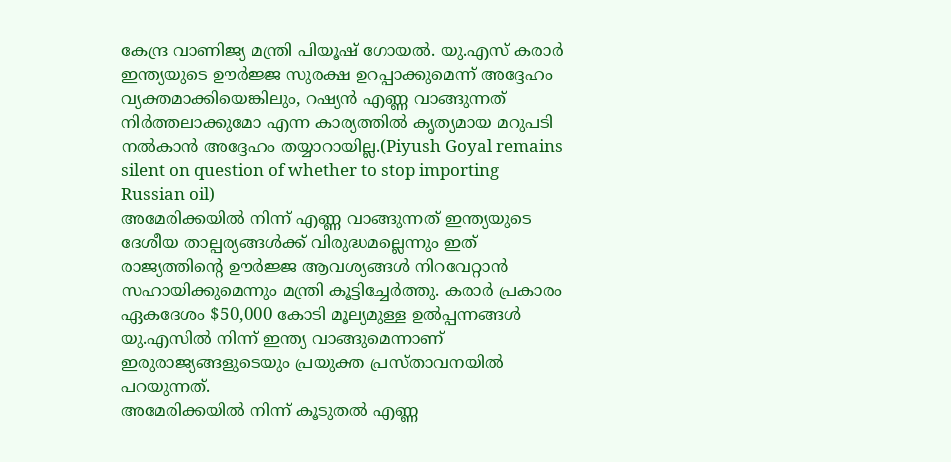കേന്ദ്ര വാണിജ്യ മന്ത്രി പിയൂഷ് ഗോയൽ. യു.എസ് കരാർ ഇന്ത്യയുടെ ഊർജ്ജ സുരക്ഷ ഉറപ്പാക്കുമെന്ന് അദ്ദേഹം വ്യക്തമാക്കിയെങ്കിലും, റഷ്യൻ എണ്ണ വാങ്ങുന്നത് നിർത്തലാക്കുമോ എന്ന കാര്യത്തിൽ കൃത്യമായ മറുപടി നൽകാൻ അദ്ദേഹം തയ്യാറായില്ല.(Piyush Goyal remains silent on question of whether to stop importing Russian oil)
അമേരിക്കയിൽ നിന്ന് എണ്ണ വാങ്ങുന്നത് ഇന്ത്യയുടെ ദേശീയ താല്പര്യങ്ങൾക്ക് വിരുദ്ധമല്ലെന്നും ഇത് രാജ്യത്തിന്റെ ഊർജ്ജ ആവശ്യങ്ങൾ നിറവേറ്റാൻ സഹായിക്കുമെന്നും മന്ത്രി കൂട്ടിച്ചേർത്തു. കരാർ പ്രകാരം ഏകദേശം $50,000 കോടി മൂല്യമുള്ള ഉൽപ്പന്നങ്ങൾ യു.എസിൽ നിന്ന് ഇന്ത്യ വാങ്ങുമെന്നാണ് ഇരുരാജ്യങ്ങളുടെയും പ്രയുക്ത പ്രസ്താവനയിൽ പറയുന്നത്.
അമേരിക്കയിൽ നിന്ന് കൂടുതൽ എണ്ണ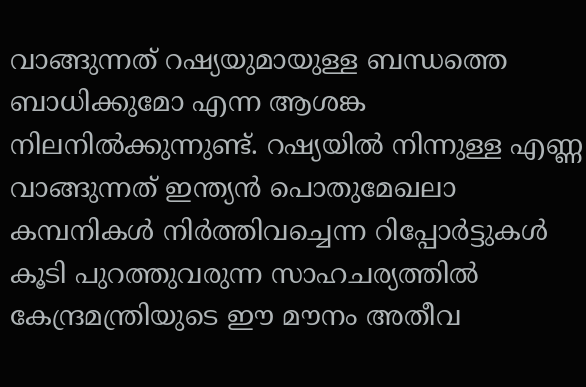വാങ്ങുന്നത് റഷ്യയുമായുള്ള ബന്ധത്തെ ബാധിക്കുമോ എന്ന ആശങ്ക നിലനിൽക്കുന്നുണ്ട്. റഷ്യയിൽ നിന്നുള്ള എണ്ണ വാങ്ങുന്നത് ഇന്ത്യൻ പൊതുമേഖലാ കമ്പനികൾ നിർത്തിവച്ചെന്ന റിപ്പോർട്ടുകൾ കൂടി പുറത്തുവരുന്ന സാഹചര്യത്തിൽ കേന്ദ്രമന്ത്രിയുടെ ഈ മൗനം അതീവ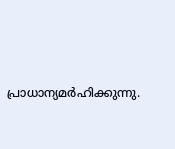പ്രാധാന്യമർഹിക്കുന്നു.